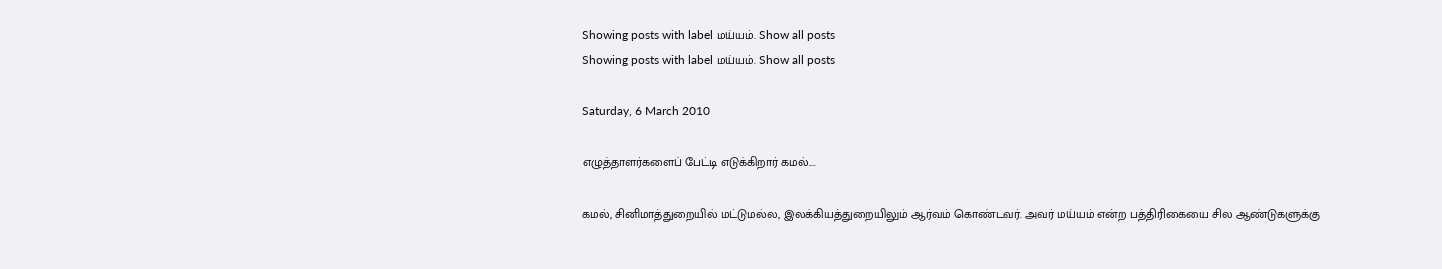Showing posts with label மய்யம். Show all posts
Showing posts with label மய்யம். Show all posts

Saturday, 6 March 2010

எழுத்தாளர்களைப் பேட்டி எடுக்கிறார் கமல்....

கமல், சினிமாத்துறையில் மட்டுமல்ல, இலக்கியத்துறையிலும் ஆர்வம் கொண்டவர். அவர் மய்யம் என்ற பத்திரிகையை சில ஆண்டுகளுக்கு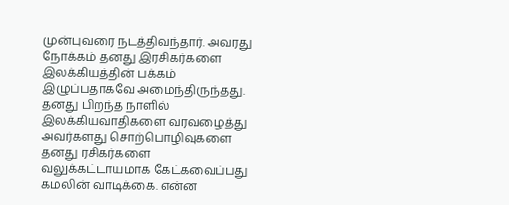முன்புவரை நடத்திவந்தார். அவரது நோக்கம் தனது இரசிகர்களை இலக்கியத்தின் பக்கம் இழுப்பதாகவே அமைந்திருந்தது. தனது பிறந்த நாளில் இலக்கியவாதிகளை வரவழைத்து அவர்களது சொற்பொழிவுகளை தனது ரசிகர்களை வலுக்கட்டாயமாக கேட்கவைப்பது கமலின் வாடிக்கை. என்ன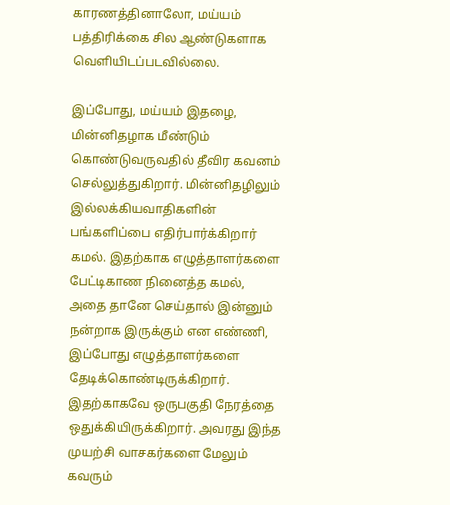காரணத்தினாலோ, மய்யம் பத்திரிக்கை சில ஆண்டுகளாக வெளியிடப்படவில்லை.

இப்போது, மய்யம் இதழை, மின்னிதழாக மீண்டும் கொண்டுவருவதில் தீவிர கவனம் செல்லுத்துகிறார். மின்னிதழிலும் இல்லக்கியவாதிகளின் பங்களிப்பை எதிர்பார்க்கிறார் கமல். இதற்காக எழுத்தாளர்களை பேட்டிகாண நினைத்த கமல், அதை தானே செய்தால் இன்னும் நன்றாக இருக்கும் என எண்ணி, இப்போது எழுத்தாளர்களை தேடிக்கொண்டிருக்கிறார். இதற்காகவே ஒருபகுதி நேரத்தை ஒதுக்கியிருக்கிறார். அவரது இந்த முயற்சி வாசகர்களை மேலும் கவரும்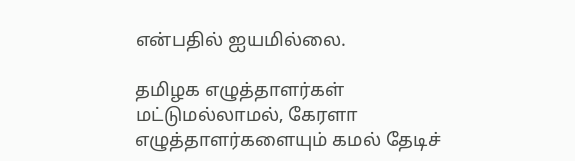என்பதில் ஐயமில்லை.

தமிழக எழுத்தாளர்கள் மட்டுமல்லாமல், கேரளா எழுத்தாளர்களையும் கமல் தேடிச்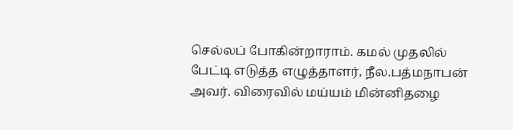செல்லப் போகின்றாராம். கமல் முதலில் பேட்டி எடுத்த எழுத்தாளர், நீல.பத்மநாபன் அவர். விரைவில் மய்யம் மின்னிதழை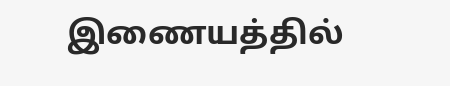இணையத்தில்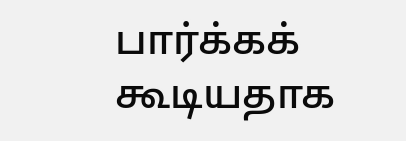பார்க்கக் கூடியதாக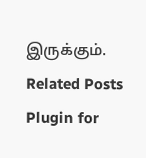இருக்கும்.
Related Posts Plugin for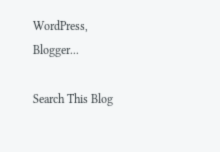WordPress, Blogger...

Search This Blog